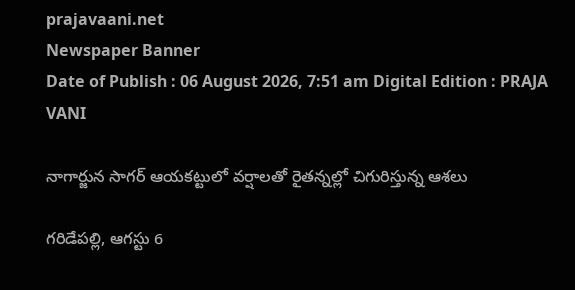prajavaani.net
Newspaper Banner
Date of Publish : 06 August 2026, 7:51 am Digital Edition : PRAJA VANI

నాగార్జున సాగర్ ఆయకట్టులో వర్షాలతో రైతన్నల్లో చిగురిస్తున్న ఆశలు

గరిడేపల్లి, ఆగస్టు 6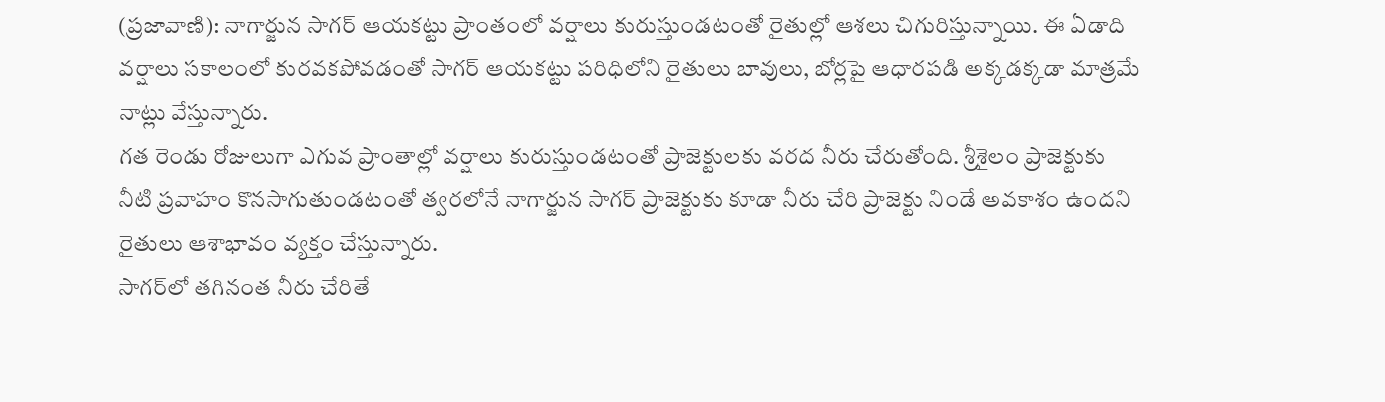(ప్రజావాణి): నాగార్జున సాగర్ ఆయకట్టు ప్రాంతంలో వర్షాలు కురుస్తుండటంతో రైతుల్లో ఆశలు చిగురిస్తున్నాయి. ఈ ఏడాది వర్షాలు సకాలంలో కురవకపోవడంతో సాగర్ ఆయకట్టు పరిధిలోని రైతులు బావులు, బోర్లపై ఆధారపడి అక్కడక్కడా మాత్రమే నాట్లు వేస్తున్నారు.
గత రెండు రోజులుగా ఎగువ ప్రాంతాల్లో వర్షాలు కురుస్తుండటంతో ప్రాజెక్టులకు వరద నీరు చేరుతోంది. శ్రీశైలం ప్రాజెక్టుకు నీటి ప్రవాహం కొనసాగుతుండటంతో త్వరలోనే నాగార్జున సాగర్ ప్రాజెక్టుకు కూడా నీరు చేరి ప్రాజెక్టు నిండే అవకాశం ఉందని రైతులు ఆశాభావం వ్యక్తం చేస్తున్నారు.
సాగర్‌లో తగినంత నీరు చేరితే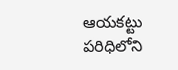ఆయకట్టు పరిధిలోని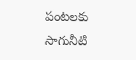పంటలకు సాగునీటి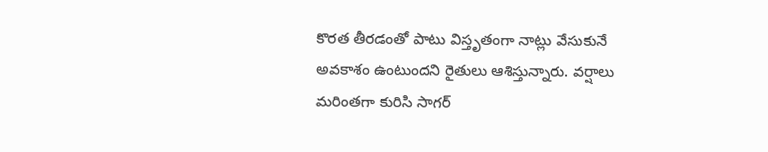కొరత తీరడంతో పాటు విస్తృతంగా నాట్లు వేసుకునే అవకాశం ఉంటుందని రైతులు ఆశిస్తున్నారు. వర్షాలు మరింతగా కురిసి సాగర్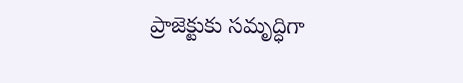ప్రాజెక్టుకు సమృద్ధిగా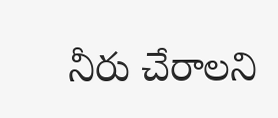నీరు చేరాలని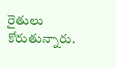రైతులు కోరుతున్నారు.